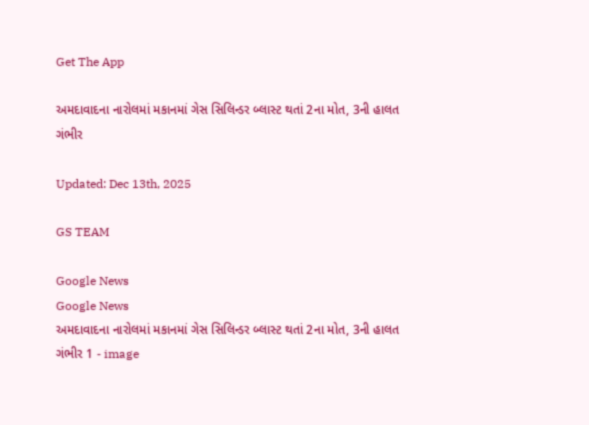Get The App

અમદાવાદના નારોલમાં મકાનમાં ગેસ સિલિન્ડર બ્લાસ્ટ થતાં 2ના મોત, 3ની હાલત ગંભીર

Updated: Dec 13th, 2025

GS TEAM

Google News
Google News
અમદાવાદના નારોલમાં મકાનમાં ગેસ સિલિન્ડર બ્લાસ્ટ થતાં 2ના મોત, 3ની હાલત ગંભીર 1 - image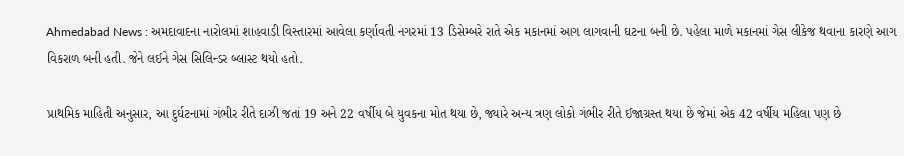Ahmedabad News : અમદાવાદના નારોલમાં શાહવાડી વિસ્તારમાં આવેલા કર્ણાવતી નગરમાં 13 ડિસેમ્બરે રાતે એક મકાનમાં આગ લાગવાની ઘટના બની છે. પહેલા માળે મકાનમાં ગેસ લીકેજ થવાના કારણે આગ વિકરાળ બની હતી. જેને લઈને ગેસ સિલિન્ડર બ્લાસ્ટ થયો હતો.

પ્રાથમિક માહિતી અનુસાર, આ દુર્ઘટનામાં ગંભીર રીતે દાઝી જતાં 19 અને 22 વર્ષીય બે યુવકના મોત થયા છે, જ્યારે અન્ય ત્રણ લોકો ગંભીર રીતે ઈજાગ્રસ્ત થયા છે જેમાં એક 42 વર્ષીય મહિલા પણ છે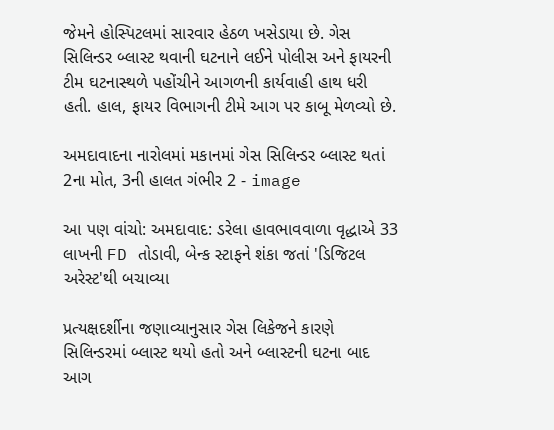જેમને હોસ્પિટલમાં સારવાર હેઠળ ખસેડાયા છે. ગેસ સિલિન્ડર બ્લાસ્ટ થવાની ઘટનાને લઈને પોલીસ અને ફાયરની ટીમ ઘટનાસ્થળે પહોંચીને આગળની કાર્યવાહી હાથ ધરી હતી. હાલ, ફાયર વિભાગની ટીમે આગ પર કાબૂ મેળવ્યો છે.

અમદાવાદના નારોલમાં મકાનમાં ગેસ સિલિન્ડર બ્લાસ્ટ થતાં 2ના મોત, 3ની હાલત ગંભીર 2 - image

આ પણ વાંચો: અમદાવાદ: ડરેલા હાવભાવવાળા વૃદ્ધાએ 33 લાખની FD તોડાવી, બેન્ક સ્ટાફને શંકા જતાં 'ડિજિટલ અરેસ્ટ'થી બચાવ્યા

પ્રત્યક્ષદર્શીના જણાવ્યાનુસાર ગેસ લિકેજને કારણે સિલિન્ડરમાં બ્લાસ્ટ થયો હતો અને બ્લાસ્ટની ઘટના બાદ આગ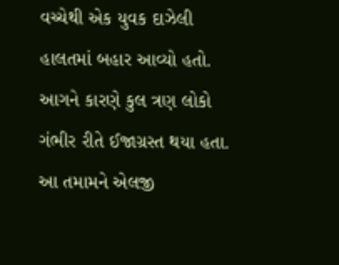વચ્ચેથી એક યુવક દાઝેલી હાલતમાં બહાર આવ્યો હતો. આગને કારણે કુલ ત્રણ લોકો ગંભીર રીતે ઈજાગ્રસ્ત થયા હતા. આ તમામને એલજી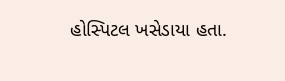હોસ્પિટલ ખસેડાયા હતા.